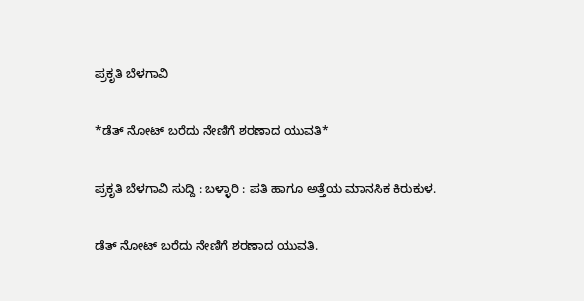ಪ್ರಕೃತಿ ಬೆಳಗಾವಿ

*ಡೆತ್ ನೋಟ್ ಬರೆದು ನೇಣಿಗೆ ಶರಣಾದ ಯುವತಿ*

ಪ್ರಕೃತಿ ಬೆಳಗಾವಿ ಸುದ್ದಿ : ಬಳ್ಳಾರಿ : ಪತಿ ಹಾಗೂ ಅತ್ತೆಯ ಮಾನಸಿಕ ಕಿರುಕುಳ.

ಡೆತ್ ನೋಟ್ ಬರೆದು ನೇಣಿಗೆ ಶರಣಾದ ಯುವತಿ.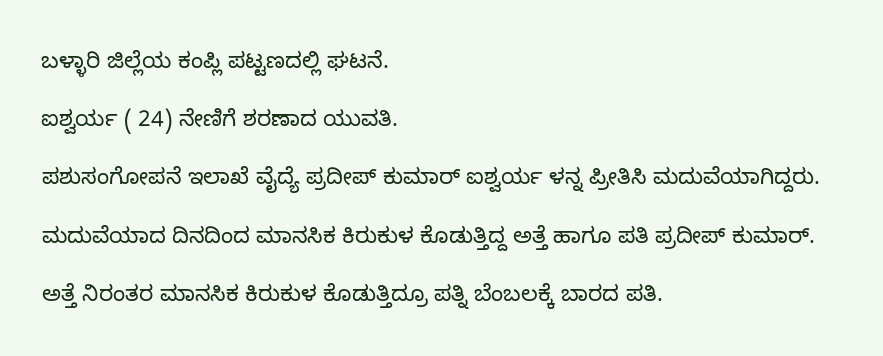ಬಳ್ಳಾರಿ ಜಿಲ್ಲೆಯ ಕಂಪ್ಲಿ ಪಟ್ಟಣದಲ್ಲಿ ಘಟನೆ.

ಐಶ್ವರ್ಯ ( 24) ನೇಣಿಗೆ ಶರಣಾದ ಯುವತಿ.

ಪಶುಸಂಗೋಪನೆ ಇಲಾಖೆ ವೈದ್ಯೆ ಪ್ರದೀಪ್ ಕುಮಾರ್ ಐಶ್ವರ್ಯ ಳನ್ನ ಪ್ರೀತಿಸಿ ಮದುವೆಯಾಗಿದ್ದರು.

ಮದುವೆಯಾದ ದಿನದಿಂದ ಮಾನಸಿಕ ಕಿರುಕುಳ ಕೊಡುತ್ತಿದ್ದ ಅತ್ತೆ ಹಾಗೂ ಪತಿ ಪ್ರದೀಪ್ ಕುಮಾರ್.

ಅತ್ತೆ ನಿರಂತರ ಮಾನಸಿಕ ಕಿರುಕುಳ ಕೊಡುತ್ತಿದ್ರೂ ಪತ್ನಿ ಬೆಂಬಲಕ್ಕೆ ಬಾರದ ಪತಿ.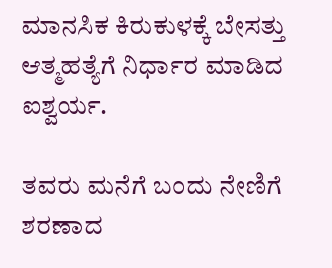ಮಾನಸಿಕ ಕಿರುಕುಳಕ್ಕೆ ಬೇಸತ್ತು ಆತ್ಮಹತ್ಯೆಗೆ‌ ನಿರ್ಧಾರ ಮಾಡಿದ ಐಶ್ವರ್ಯ.

ತವರು ಮನೆಗೆ ಬಂದು ನೇಣಿಗೆ ಶರಣಾದ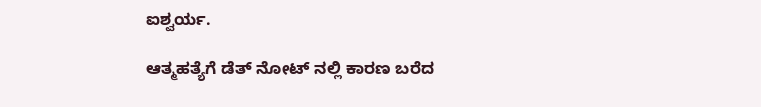ಐಶ್ವರ್ಯ.

ಆತ್ಮಹತ್ಯೆಗೆ ಡೆತ್ ನೋಟ್ ನಲ್ಲಿ ಕಾರಣ ಬರೆದ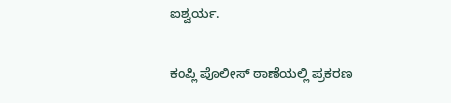ಐಶ್ವರ್ಯ.

ಕಂಪ್ಲಿ ಪೊಲೀಸ್ ಠಾಣೆಯಲ್ಲಿ ಪ್ರಕರಣ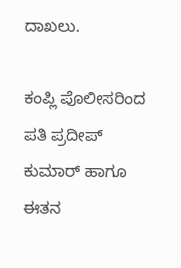ದಾಖಲು.

ಕಂಪ್ಲಿ ಪೊಲೀಸರಿಂದ ಪತಿ ಪ್ರದೀಪ್ ಕುಮಾರ್ ಹಾಗೂ ಈತನ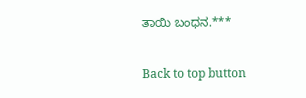ತಾಯಿ ಬಂಧನ.***

Back to top button